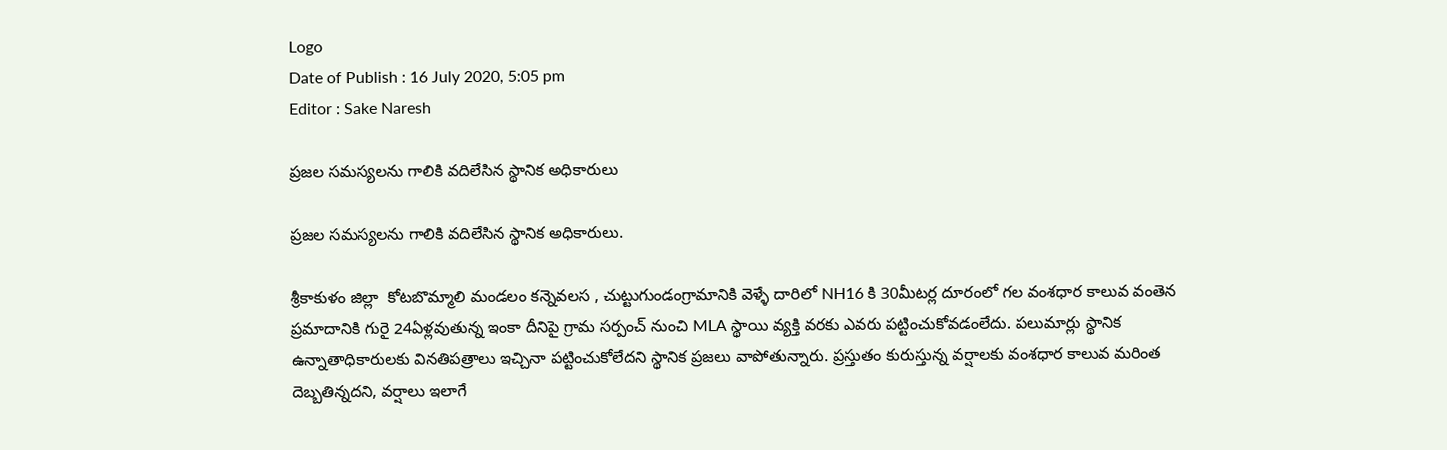Logo
Date of Publish : 16 July 2020, 5:05 pm
Editor : Sake Naresh

ప్రజల సమస్యలను గాలికి వదిలేసిన స్థానిక అధికారులు

ప్రజల సమస్యలను గాలికి వదిలేసిన స్థానిక అధికారులు.

శ్రీకాకుళం జిల్లా  కోటబొమ్మాలి మండలం కన్నెవలస , చుట్టుగుండంగ్రామానికి వెళ్ళే దారిలో NH16 కి 30మీటర్ల దూరంలో గల వంశధార కాలువ వంతెన ప్రమాదానికి గురై 24ఏళ్లవుతున్న ఇంకా దీనిపై గ్రామ సర్పంచ్ నుంచి MLA స్థాయి వ్యక్తి వరకు ఎవరు పట్టించుకోవడంలేదు. పలుమార్లు స్థానిక ఉన్నాతాధికారులకు వినతిపత్రాలు ఇచ్చినా పట్టించుకోలేదని స్థానిక ప్రజలు వాపోతున్నారు. ప్రస్తుతం కురుస్తున్న వర్షాలకు వంశధార కాలువ మరింత దెబ్బతిన్నదని, వర్షాలు ఇలాగే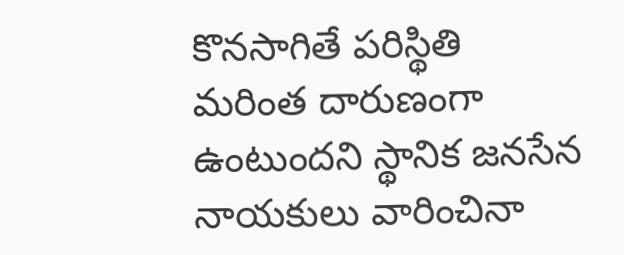కొనసాగితే పరిస్థితి మరింత దారుణంగా ఉంటుందని స్థానిక జనసేన నాయకులు వారించినా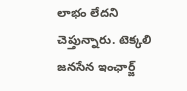లాభం లేదని చెప్తున్నారు. టెక్కలి జనసేన ఇంఛార్జ్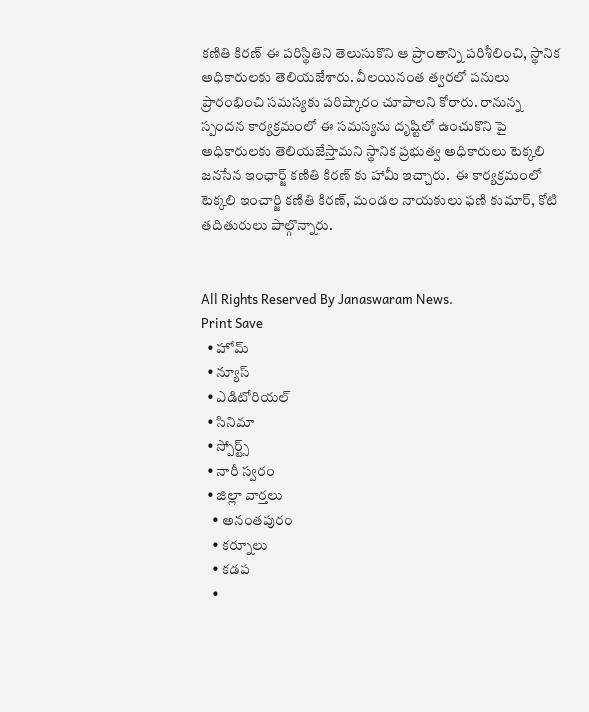కణితి కిరణ్ ఈ పరిస్థితిని తెలుసుకొని ఆ ప్రాంతాన్ని పరిశీలించి, స్థానిక అధికారులకు తెలియజేశారు. వీలయినంత త్వరలో పనులు ప్రారంభించి సమస్యకు పరిష్కారం చూపాలని కోరారు. రానున్న స్పందన కార్యక్రమంలో ఈ సమస్యను దృష్టిలో ఉంచుకొని పై అధికారులకు తెలియజేస్తామని స్థానిక ప్రభుత్వ అధికారులు టెక్కలి జనసేన ఇంఛార్జ్ కణితి కిరణ్ కు హామీ ఇచ్చారు.  ఈ కార్యక్రమంలో టెక్కలి ఇంచార్జి కణితి కిరణ్, మండల నాయకులు ఫణి కుమార్, కోటి తదితురులు పాల్గొన్నారు.


All Rights Reserved By Janaswaram News.
Print Save
  • హోమ్
  • న్యూస్
  • ఎడిటోరియల్
  • సినిమా
  • స్పోర్ట్స్
  • నారీ స్వరం
  • జిల్లా వార్తలు
    • అనంతపురం
    • కర్నూలు
    • కడప
    •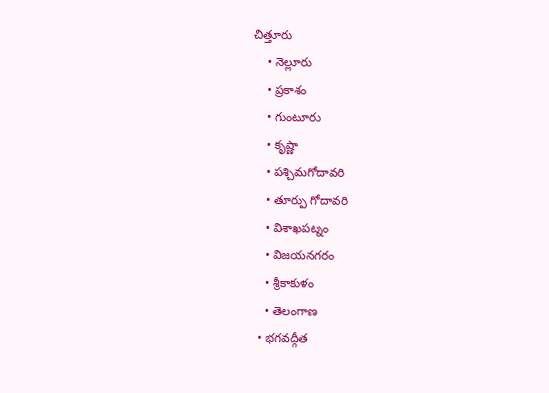చిత్తూరు
    • నెల్లూరు
    • ప్రకాశం
    • గుంటూరు
    • కృష్ణా
    • పశ్చిమగోదావరి
    • తూర్పు గోదావరి
    • విశాఖపట్నం
    • విజయనగరం
    • శ్రీకాకుళం
    • తెలంగాణ
  • భగవద్గీత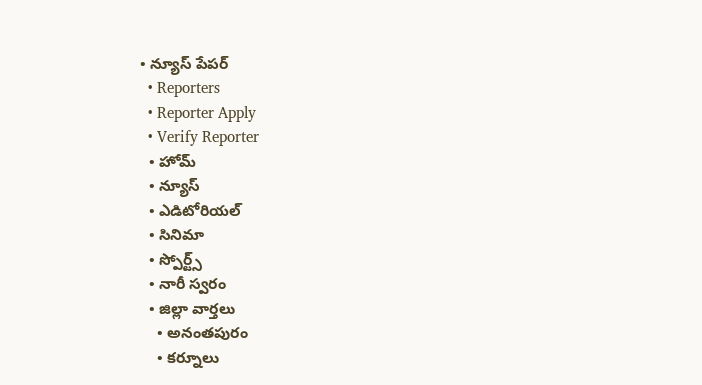• న్యూస్ పేపర్
  • Reporters
  • Reporter Apply
  • Verify Reporter
  • హోమ్
  • న్యూస్
  • ఎడిటోరియల్
  • సినిమా
  • స్పోర్ట్స్
  • నారీ స్వరం
  • జిల్లా వార్తలు
    • అనంతపురం
    • కర్నూలు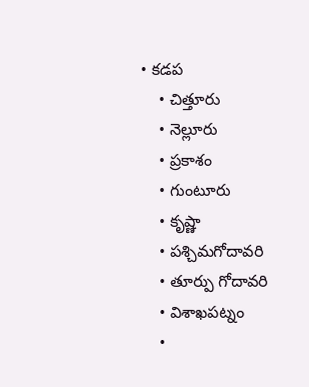• కడప
    • చిత్తూరు
    • నెల్లూరు
    • ప్రకాశం
    • గుంటూరు
    • కృష్ణా
    • పశ్చిమగోదావరి
    • తూర్పు గోదావరి
    • విశాఖపట్నం
    •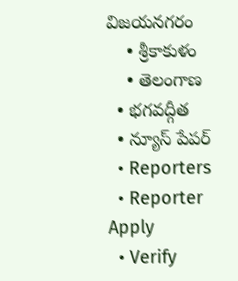విజయనగరం
    • శ్రీకాకుళం
    • తెలంగాణ
  • భగవద్గీత
  • న్యూస్ పేపర్
  • Reporters
  • Reporter Apply
  • Verify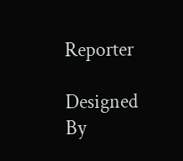Reporter

Designed By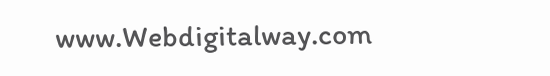www.Webdigitalway.com